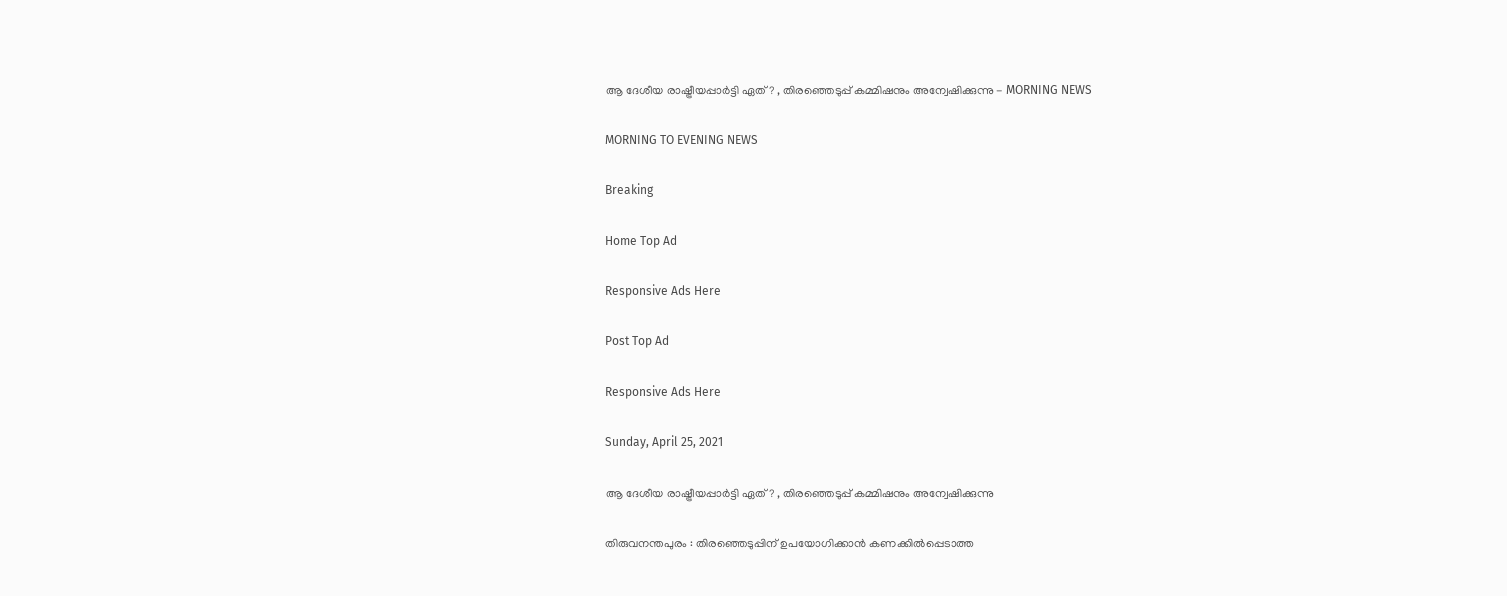ആ ദേശീയ രാഷ്ട്രീയപ്പാര്‍ട്ടി ഏത്? , തിരഞ്ഞെടുപ്പ് കമ്മിഷനും അന്വേഷിക്കുന്നു - MORNING NEWS

MORNING TO EVENING NEWS

Breaking

Home Top Ad

Responsive Ads Here

Post Top Ad

Responsive Ads Here

Sunday, April 25, 2021

ആ ദേശീയ രാഷ്ട്രീയപ്പാര്‍ട്ടി ഏത്? , തിരഞ്ഞെടുപ്പ് കമ്മിഷനും അന്വേഷിക്കുന്നു

തിരുവനന്തപുരം : തിരഞ്ഞെടുപ്പിന് ഉപയോഗിക്കാൻ കണക്കിൽപ്പെടാത്ത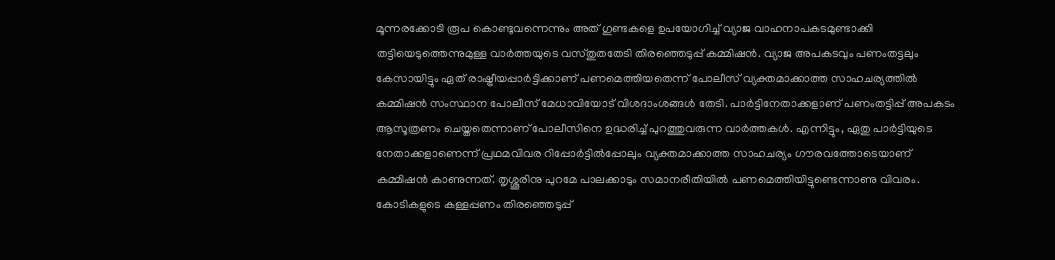മൂന്നരക്കോടി രൂപ കൊണ്ടുവന്നെന്നും അത് ഗുണ്ടകളെ ഉപയോഗിച്ച് വ്യാജ വാഹനാപകടമുണ്ടാക്കി തട്ടിയെടുത്തെന്നുമുള്ള വാർത്തയുടെ വസ്തുതതേടി തിരഞ്ഞെടുപ്പ് കമ്മിഷൻ. വ്യാജ അപകടവും പണംതട്ടലും കേസായിട്ടും ഏത് രാഷ്ട്രീയപ്പാർട്ടിക്കാണ് പണമെത്തിയതെന്ന് പോലീസ് വ്യക്തമാക്കാത്ത സാഹചര്യത്തിൽ കമ്മിഷൻ സംസ്ഥാന പോലീസ് മേധാവിയോട് വിശദാംശങ്ങൾ തേടി. പാർട്ടിനേതാക്കളാണ് പണംതട്ടിപ്പ് അപകടം ആസൂത്രണം ചെയ്തതെന്നാണ് പോലീസിനെ ഉദ്ധരിച്ച് പുറത്തുവരുന്ന വാർത്തകൾ. എന്നിട്ടും, ഏതു പാർട്ടിയുടെ നേതാക്കളാണെന്ന് പ്രഥമവിവര റിപ്പോർട്ടിൽപ്പോലും വ്യക്തമാക്കാത്ത സാഹചര്യം ഗൗരവത്തോടെയാണ് കമ്മിഷൻ കാണുന്നത്. തൃശ്ശൂരിനു പുറമേ പാലക്കാടും സമാനരീതിയിൽ പണമെത്തിയിട്ടുണ്ടെന്നാണു വിവരം. കോടികളുടെ കള്ളപ്പണം തിരഞ്ഞെടുപ്പ്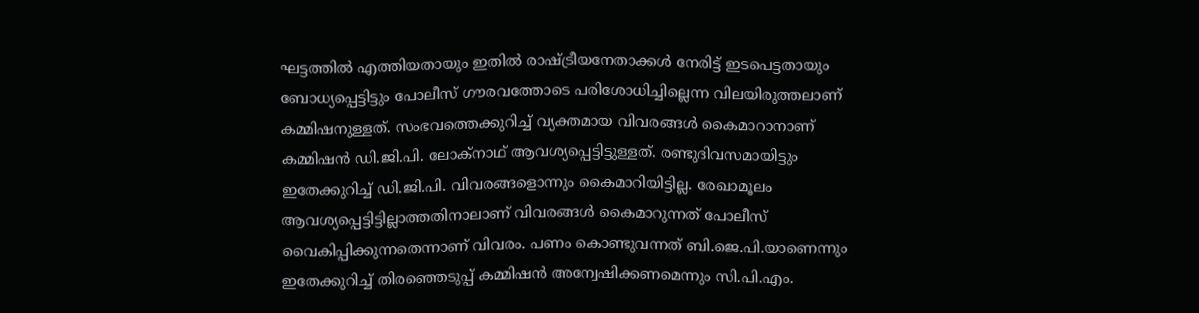ഘട്ടത്തിൽ എത്തിയതായും ഇതിൽ രാഷ്ട്രീയനേതാക്കൾ നേരിട്ട് ഇടപെട്ടതായും ബോധ്യപ്പെട്ടിട്ടും പോലീസ് ഗൗരവത്തോടെ പരിശോധിച്ചില്ലെന്ന വിലയിരുത്തലാണ് കമ്മിഷനുള്ളത്. സംഭവത്തെക്കുറിച്ച് വ്യക്തമായ വിവരങ്ങൾ കൈമാറാനാണ് കമ്മിഷൻ ഡി.ജി.പി. ലോക്നാഥ് ആവശ്യപ്പെട്ടിട്ടുള്ളത്. രണ്ടുദിവസമായിട്ടും ഇതേക്കുറിച്ച് ഡി.ജി.പി. വിവരങ്ങളൊന്നും കൈമാറിയിട്ടില്ല. രേഖാമൂലം ആവശ്യപ്പെട്ടിട്ടില്ലാത്തതിനാലാണ് വിവരങ്ങൾ കൈമാറുന്നത് പോലീസ് വൈകിപ്പിക്കുന്നതെന്നാണ് വിവരം. പണം കൊണ്ടുവന്നത് ബി.ജെ.പി.യാണെന്നും ഇതേക്കുറിച്ച് തിരഞ്ഞെടുപ്പ് കമ്മിഷൻ അന്വേഷിക്കണമെന്നും സി.പി.എം.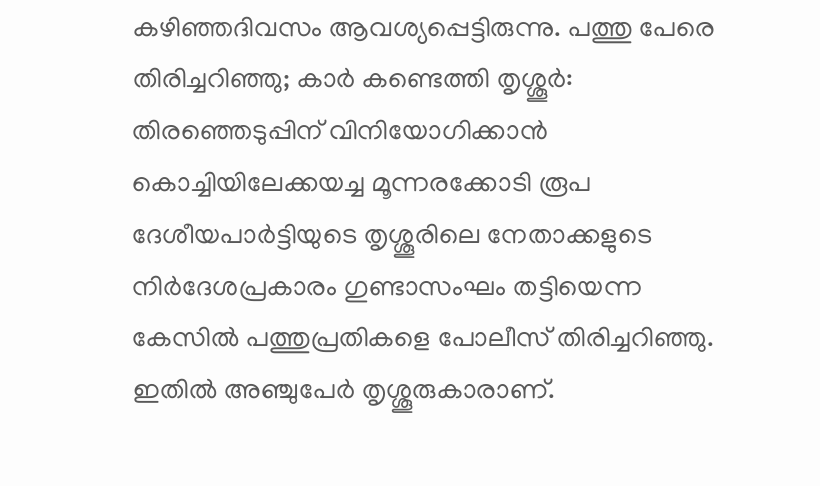കഴിഞ്ഞദിവസം ആവശ്യപ്പെട്ടിരുന്നു. പത്തു പേരെ തിരിച്ചറിഞ്ഞു; കാർ കണ്ടെത്തി തൃശ്ശൂർ: തിരഞ്ഞെടുപ്പിന് വിനിയോഗിക്കാൻ കൊച്ചിയിലേക്കയച്ച മൂന്നരക്കോടി രൂപ ദേശീയപാർട്ടിയുടെ തൃശ്ശൂരിലെ നേതാക്കളുടെ നിർദേശപ്രകാരം ഗുണ്ടാസംഘം തട്ടിയെന്ന കേസിൽ പത്തുപ്രതികളെ പോലീസ് തിരിച്ചറിഞ്ഞു. ഇതിൽ അഞ്ചുപേർ തൃശ്ശൂരുകാരാണ്.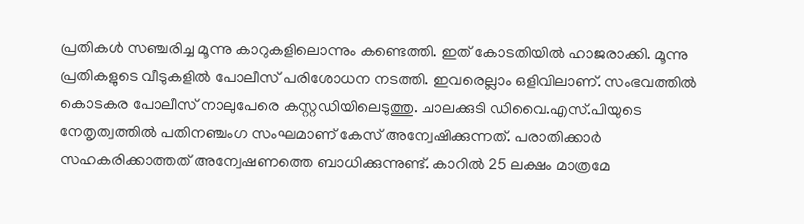പ്രതികൾ സഞ്ചരിച്ച മൂന്നു കാറുകളിലൊന്നും കണ്ടെത്തി. ഇത് കോടതിയിൽ ഹാജരാക്കി. മൂന്നു പ്രതികളുടെ വീടുകളിൽ പോലീസ് പരിശോധന നടത്തി. ഇവരെല്ലാം ഒളിവിലാണ്. സംഭവത്തിൽ കൊടകര പോലീസ് നാലുപേരെ കസ്റ്റഡിയിലെടുത്തു. ചാലക്കുടി ഡിവൈ.എസ്.പിയുടെ നേതൃത്വത്തിൽ പതിനഞ്ചംഗ സംഘമാണ് കേസ് അന്വേഷിക്കുന്നത്. പരാതിക്കാർ സഹകരിക്കാത്തത് അന്വേഷണത്തെ ബാധിക്കുന്നുണ്ട്. കാറിൽ 25 ലക്ഷം മാത്രമേ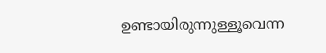ഉണ്ടായിരുന്നുള്ളൂവെന്ന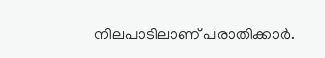നിലപാടിലാണ് പരാതിക്കാർ.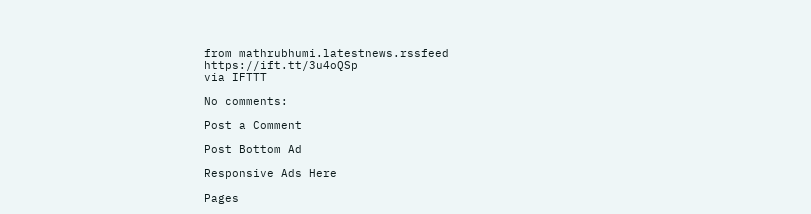from mathrubhumi.latestnews.rssfeed https://ift.tt/3u4oQSp
via IFTTT

No comments:

Post a Comment

Post Bottom Ad

Responsive Ads Here

Pages